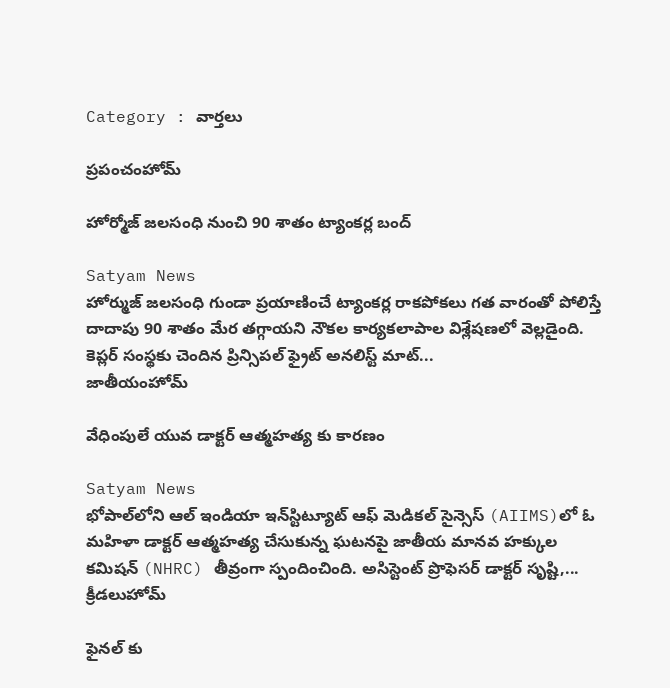Category : వార్తలు

ప్రపంచంహోమ్

హోర్మోజ్ జలసంధి నుంచి 90 శాతం ట్యాంకర్ల బంద్

Satyam News
హోర్ముజ్ జలసంధి గుండా ప్రయాణించే ట్యాంకర్ల రాకపోకలు గత వారంతో పోలిస్తే దాదాపు 90 శాతం మేర తగ్గాయని నౌకల కార్యకలాపాల విశ్లేషణలో వెల్లడైంది. కెప్లర్ సంస్థకు చెందిన ప్రిన్సిపల్ ఫ్రైట్ అనలిస్ట్ మాట్...
జాతీయంహోమ్

వేధింపులే యువ డాక్టర్ ఆత్మహత్య కు కారణం

Satyam News
భోపాల్‌లోని ఆల్ ఇండియా ఇన్‌స్టిట్యూట్ ఆఫ్ మెడికల్ సైన్సెస్ (AIIMS)లో ఓ మహిళా డాక్టర్ ఆత్మహత్య చేసుకున్న ఘటనపై జాతీయ మానవ హక్కుల కమిషన్ (NHRC) తీవ్రంగా స్పందించింది. అసిస్టెంట్ ప్రొఫెసర్ డాక్టర్ సృష్టి,...
క్రీడలుహోమ్

ఫైనల్ కు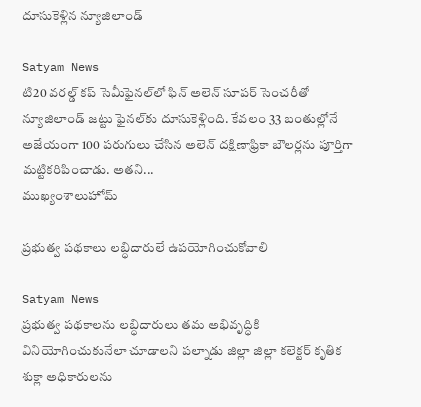దూసుకెళ్లిన న్యూజిలాండ్

Satyam News
టి20 వరల్డ్ కప్ సెమీఫైనల్‌లో ఫిన్ అలెన్ సూపర్ సెంచరీతో న్యూజిలాండ్ జట్టు ఫైనల్‌కు దూసుకెళ్లింది. కేవలం 33 బంతుల్లోనే అజేయంగా 100 పరుగులు చేసిన అలెన్ దక్షిణాఫ్రికా బౌలర్లను పూర్తిగా మట్టికరిపించాడు. అతని...
ముఖ్యంశాలుహోమ్

ప్రభుత్వ పథకాలు లబ్ధిదారులే ఉపయోగించుకోవాలి

Satyam News
ప్రభుత్వ పథకాలను లబ్ధిదారులు తమ అభివృద్ధికి వినియోగించుకునేలా చూడాలని పల్నాడు జిల్లా జిల్లా కలెక్టర్ కృతిక శుక్లా అధికారులను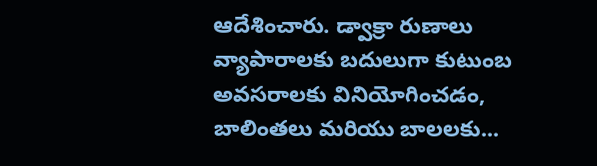ఆదేశించారు. డ్వాక్రా రుణాలు వ్యాపారాలకు బదులుగా కుటుంబ అవసరాలకు వినియోగించడం, బాలింతలు మరియు బాలలకు...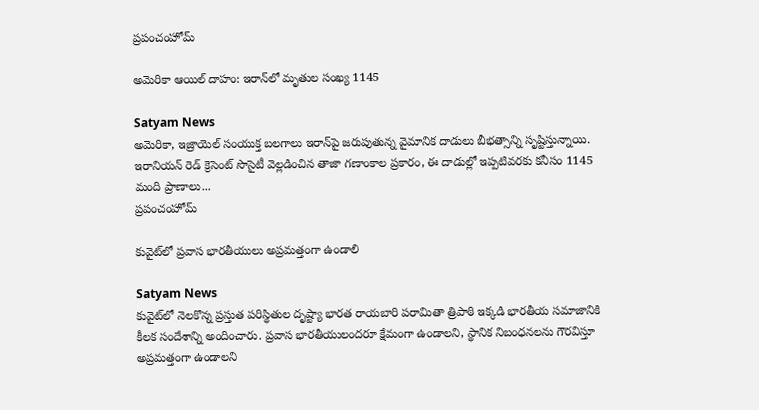ప్రపంచంహోమ్

అమెరికా ఆయిల్ దాహం: ఇరాన్‌లో మృతుల సంఖ్య 1145

Satyam News
అమెరికా, ఇజ్రాయెల్ సంయుక్త బలగాలు ఇరాన్‌పై జరుపుతున్న వైమానిక దాడులు బీభత్సాన్ని సృష్టిస్తున్నాయి. ఇరానియన్ రెడ్ క్రెసెంట్ సొసైటీ వెల్లడించిన తాజా గణాంకాల ప్రకారం, ఈ దాడుల్లో ఇప్పటివరకు కనీసం 1145 మంది ప్రాణాలు...
ప్రపంచంహోమ్

కువైట్‌లో ప్రవాస భారతీయులు అప్రమత్తంగా ఉండాలి

Satyam News
కువైట్‌లో నెలకొన్న ప్రస్తుత పరిస్థితుల దృష్ట్యా భారత రాయబారి పరామితా త్రిపాఠి ఇక్కడి భారతీయ సమాజానికి కీలక సందేశాన్ని అందించారు. ప్రవాస భారతీయులందరూ క్షేమంగా ఉండాలని, స్థానిక నిబంధనలను గౌరవిస్తూ అప్రమత్తంగా ఉండాలని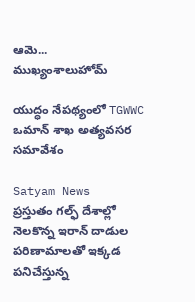ఆమె...
ముఖ్యంశాలుహోమ్

యుద్ధం నేపథ్యంలో TGWWC ఒమాన్ శాఖ అత్యవసర సమావేశం

Satyam News
ప్రస్తుతం గల్ఫ్ దేశాల్లో నెలకొన్న ఇరాన్ దాడుల పరిణామాలతో ఇక్కడ పనిచేస్తున్న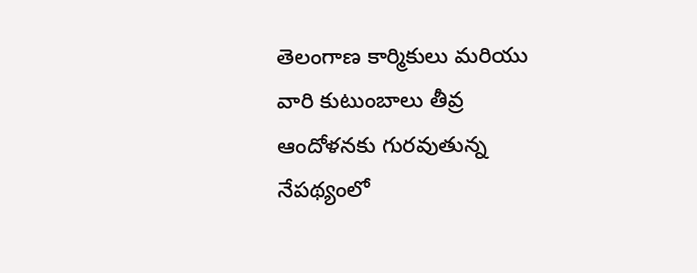తెలంగాణ కార్మికులు మరియు వారి కుటుంబాలు తీవ్ర ఆందోళనకు గురవుతున్న నేపథ్యంలో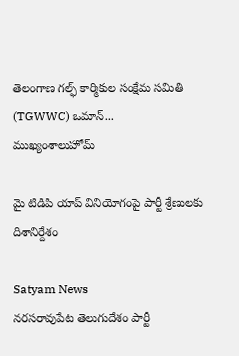తెలంగాణ గల్ఫ్ కార్మికుల సంక్షేమ సమితి (TGWWC) ఒమాన్...
ముఖ్యంశాలుహోమ్

మై టిడిపి యాప్ వినియోగంపై పార్టీ శ్రేణులకు దిశానిర్దేశం

Satyam News
నరసరావుపేట తెలుగుదేశం పార్టీ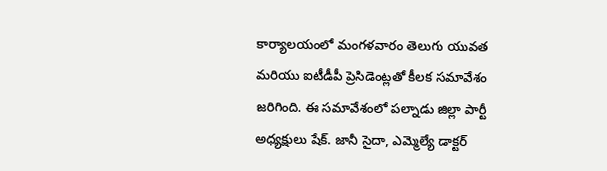కార్యాలయంలో మంగళవారం తెలుగు యువత మరియు ఐటీడీపీ ప్రెసిడెంట్లతో కీలక సమావేశం జరిగింది. ఈ సమావేశంలో పల్నాడు జిల్లా పార్టీ అధ్యక్షులు షేక్. జానీ సైదా, ఎమ్మెల్యే డాక్టర్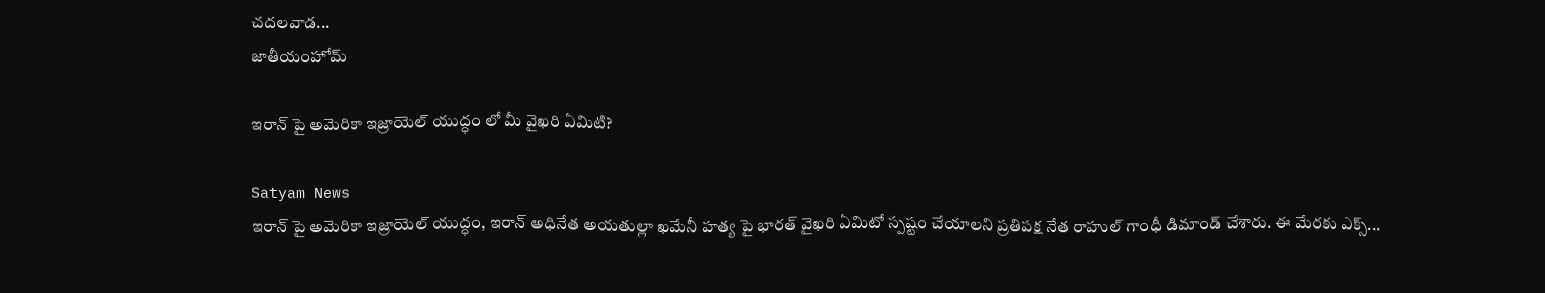చదలవాడ...
జాతీయంహోమ్

ఇరాన్‌ పై అమెరికా ఇజ్రాయెల్ యుద్ధం లో మీ వైఖరి ఏమిటి?

Satyam News
ఇరాన్‌ పై అమెరికా ఇజ్రాయెల్ యుద్ధం, ఇరాన్ అధినేత అయతుల్లా ఖమేనీ హత్య పై భారత్ వైఖరి ఏమిటో స్పష్టం చేయాలని ప్రతిపక్ష నేత రాహుల్ గాంధీ డిమాండ్ చేశారు. ఈ మేరకు ఎక్స్...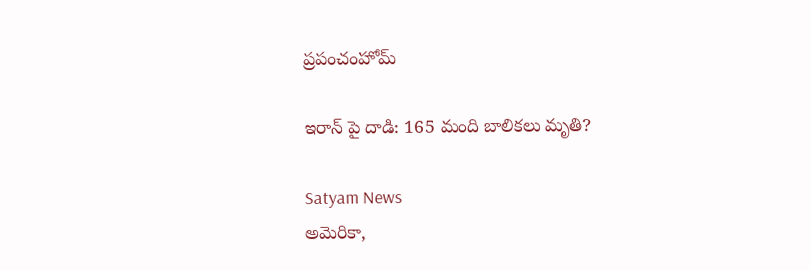ప్రపంచంహోమ్

ఇరాన్ పై దాడి: 165 మంది బాలికలు మృతి?

Satyam News
అమెరికా,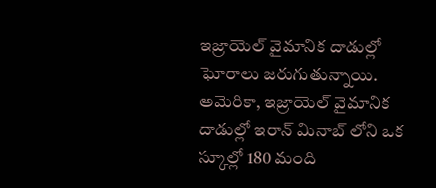ఇజ్రాయెల్ వైమానిక దాడుల్లో ఘోరాలు జరుగుతున్నాయి. అమెరికా, ఇజ్రాయెల్ వైమానిక దాడుల్లో ఇరాన్ మినాబ్ లోని ఒక స్కూల్లో 180 మంది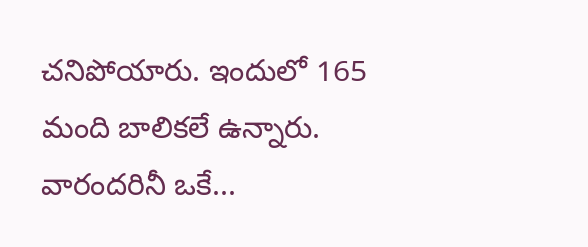చనిపోయారు. ఇందులో 165 మంది బాలికలే ఉన్నారు. వారందరినీ ఒకే...